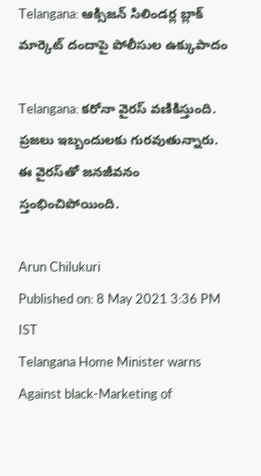Telangana: ఆక్సిజన్‌ సిలిండర్ల బ్లాక్‌ మార్కెట్‌ దందాపై పోలీసుల ఉక్కుపాదం

Telangana: కరోనా వైరస్‌ వణికిస్తుంది. ప్రజలు ఇబ్బందులకు గురవుతున్నారు. ఈ వైరస్‌తో జనజీవనం స్తంభించిపోయింది.

Arun Chilukuri
Published on: 8 May 2021 3:36 PM IST
Telangana Home Minister warns Against black-Marketing of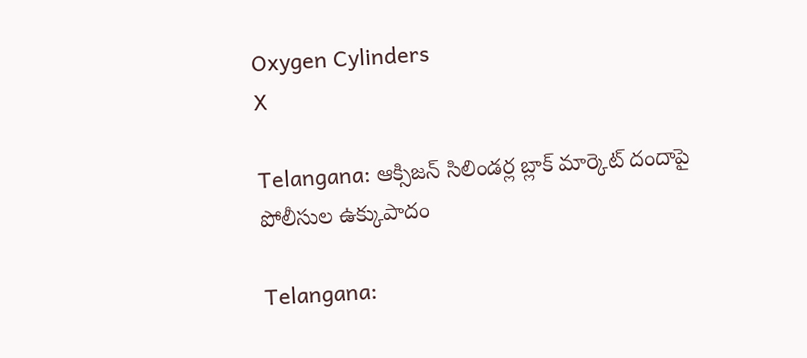Oxygen Cylinders
X

Telangana: ఆక్సిజన్‌ సిలిండర్ల బ్లాక్‌ మార్కెట్‌ దందాపై పోలీసుల ఉక్కుపాదం

Telangana: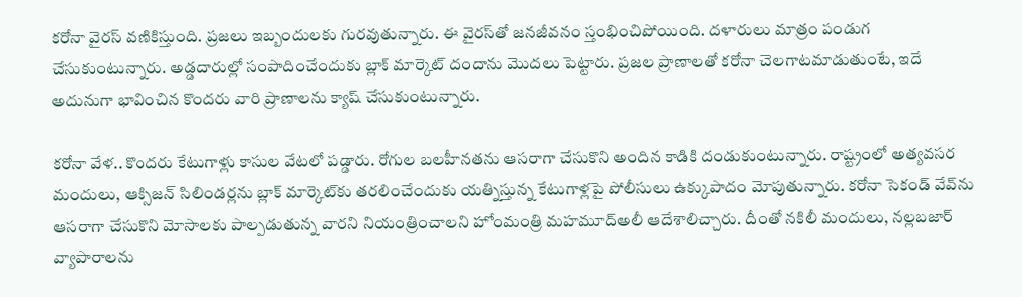కరోనా వైరస్‌ వణికిస్తుంది. ప్రజలు ఇబ్బందులకు గురవుతున్నారు. ఈ వైరస్‌తో జనజీవనం స్తంభించిపోయింది. దళారులు మాత్రం పండుగ చేసుకుంటున్నారు. అడ్డదారుల్లో సంపాదించేందుకు బ్లాక్‌ మార్కెట్‌ దందాను మొదలు పెట్టారు. ప్రజల ప్రాణాలతో కరోనా చెలగాటమాడుతుంటే, ఇదే అదునుగా భావించిన కొందరు వారి ప్రాణాలను క్యాష్ చేసుకుంటున్నారు.

కరోనా వేళ.. కొందరు కేటుగాళ్లు కాసుల వేటలో పడ్డారు. రోగుల బలహీనతను ఆసరాగా చేసుకొని అందిన కాడికి దండుకుంటున్నారు. రాష్ట్రంలో అత్యవసర మందులు, ఆక్సిజన్‌ సిలిండర్లను బ్లాక్‌ మార్కెట్‌కు తరలించేందుకు యత్నిస్తున్న కేటుగాళ్లపై పోలీసులు ఉక్కుపాదం మోపుతున్నారు. కరోనా సెకండ్‌ వేవ్‌ను ఆసరాగా చేసుకొని మోసాలకు పాల్పడుతున్న వారని నియంత్రించాలని హోంమంత్రి మహమూద్‌అలీ ఆదేశాలిచ్చారు. దీంతో నకిలీ మందులు, నల్లబజార్‌ వ్యాపారాలను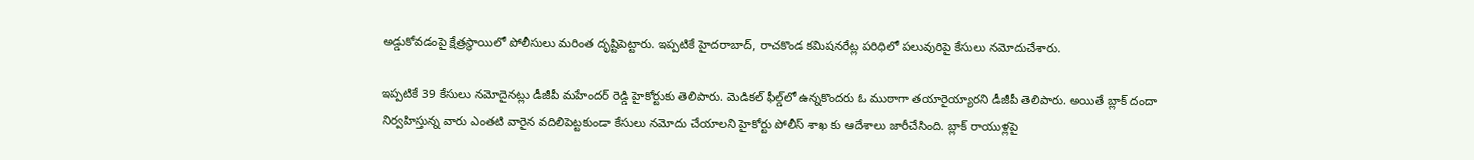అడ్డుకోవడంపై క్షేత్రస్థాయిలో పోలీసులు మరింత దృష్టిపెట్టారు. ఇప్పటికే హైదరాబాద్‌, రాచకొండ కమిషనరేట్ల పరిధిలో పలువురిపై కేసులు నమోదుచేశారు.

ఇప్పటికే 39 కేసులు నమోదైనట్లు డీజీపీ మహేందర్‌ రెడ్డి హైకోర్టుకు తెలిపారు. మెడికల్‌ ఫీల్డ్‌లో ఉన్నకొందరు ఓ ముఠాగా తయారైయ్యారని డీజీపీ తెలిపారు. అయితే బ్లాక్ దందా నిర్వహిస్తున్న వారు ఎంతటి వారైన వదిలిపెట్టకుండా కేసులు నమోదు చేయాలని హైకోర్టు పోలీస్ శాఖ కు ఆదేశాలు జారీచేసింది. బ్లాక్‌ రాయుళ్లపై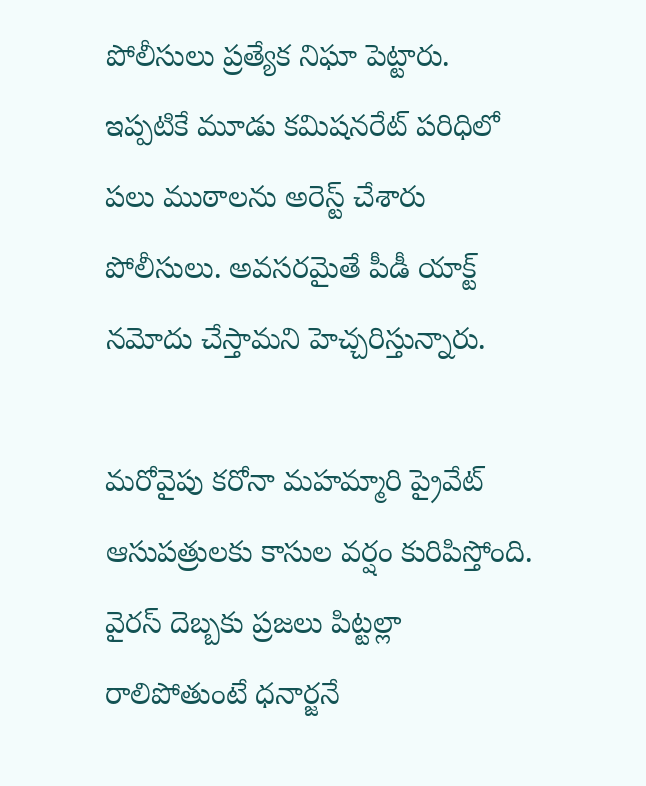పోలీసులు ప్రత్యేక నిఘా పెట్టారు. ఇప్పటికే మూడు కమిషనరేట్‌ పరిధిలో పలు ముఠాలను అరెస్ట్ చేశారు పోలీసులు. అవసరమైతే పీడీ యాక్ట్ నమోదు చేస్తామని హెచ్చరిస్తున్నారు.

మరోవైపు కరోనా మహమ్మారి ప్రైవేట్‌ ఆసుపత్రులకు కాసుల వర్షం కురిపిస్తోంది. వైరస్‌ దెబ్బకు ప్రజలు పిట్టల్లా రాలిపోతుంటే ధనార్జనే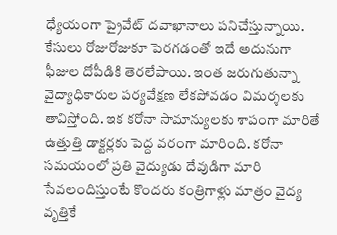ధ్యేయంగా ప్రైవేట్ దవాఖానాలు పనిచేస్తున్నాయి. కేసులు రోజురోజుకూ పెరగడంతో ఇదే అదునుగా ఫీజుల దోపీడికి తెరలేపాయి. ఇంత జరుగుతున్నా వైద్యాధికారుల పర్యవేక్షణ లేకపోవడం విమర్శలకు తావిస్తోంది. ఇక కరోనా సామాన్యులకు శాపంగా మారితే ఉత్తుత్తి డాక్టర్లకు పెద్ద వరంగా మారింది. కరోనా సమయంలో ప్రతి వైద్యుడు దేవుడిగా మారి సేవలందిస్తుంటే కొందరు కంత్రిగాళ్లు మాత్రం వైద్య వృత్తికే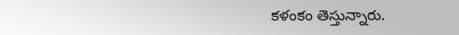కళంకం తెస్తున్నారు.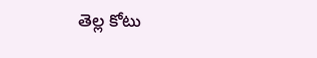తెల్ల కోటు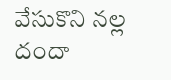వేసుకొని నల్ల దందా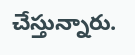చేస్తున్నారు.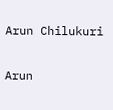Arun Chilukuri

Arun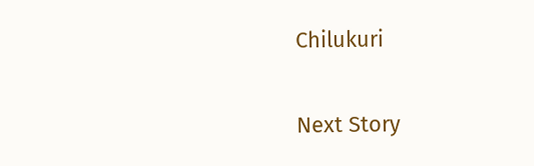Chilukuri

Next Story